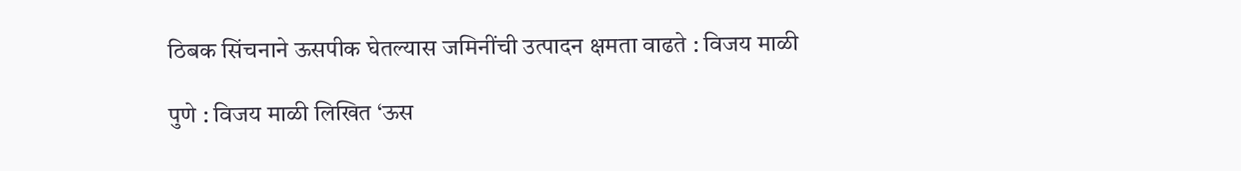ठिबक सिंचनाने ऊसपीक घेतल्यास जमिनींची उत्पादन क्षमता वाढते : विजय माळी

पुणे : विजय माळी लिखित ‘ऊस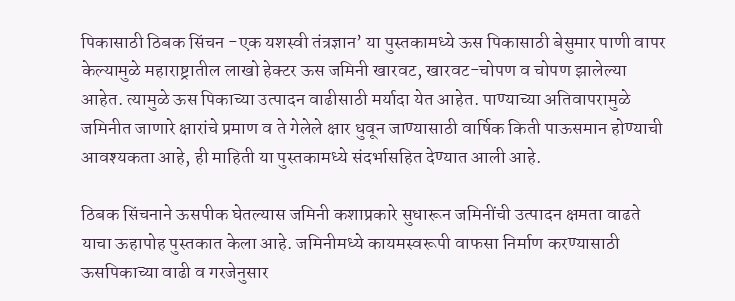पिकासाठी ठिबक सिंचन -एक यशस्वी तंत्रज्ञान’ या पुस्तकामध्ये ऊस पिकासाठी बेसुमार पाणी वापर केल्यामुळे महाराष्ट्रातील लाखो हेक्टर ऊस जमिनी खारवट, खारवट-चोपण व चोपण झालेल्या आहेत. त्यामुळे ऊस पिकाच्या उत्पादन वाढीसाठी मर्यादा येत आहेत. पाण्याच्या अतिवापरामुळे जमिनीत जाणारे क्षारांचे प्रमाण व ते गेलेले क्षार धुवून जाण्यासाठी वार्षिक किती पाऊसमान होण्याची आवश्यकता आहे, ही माहिती या पुस्तकामध्ये संदर्भासहित देण्यात आली आहे.

ठिबक सिंचनाने ऊसपीक घेतल्यास जमिनी कशाप्रकारे सुधारून जमिनींची उत्पादन क्षमता वाढते याचा ऊहापोह पुस्तकात केला आहे. जमिनीमध्ये कायमस्वरूपी वाफसा निर्माण करण्यासाठी ऊसपिकाच्या वाढी व गरजेनुसार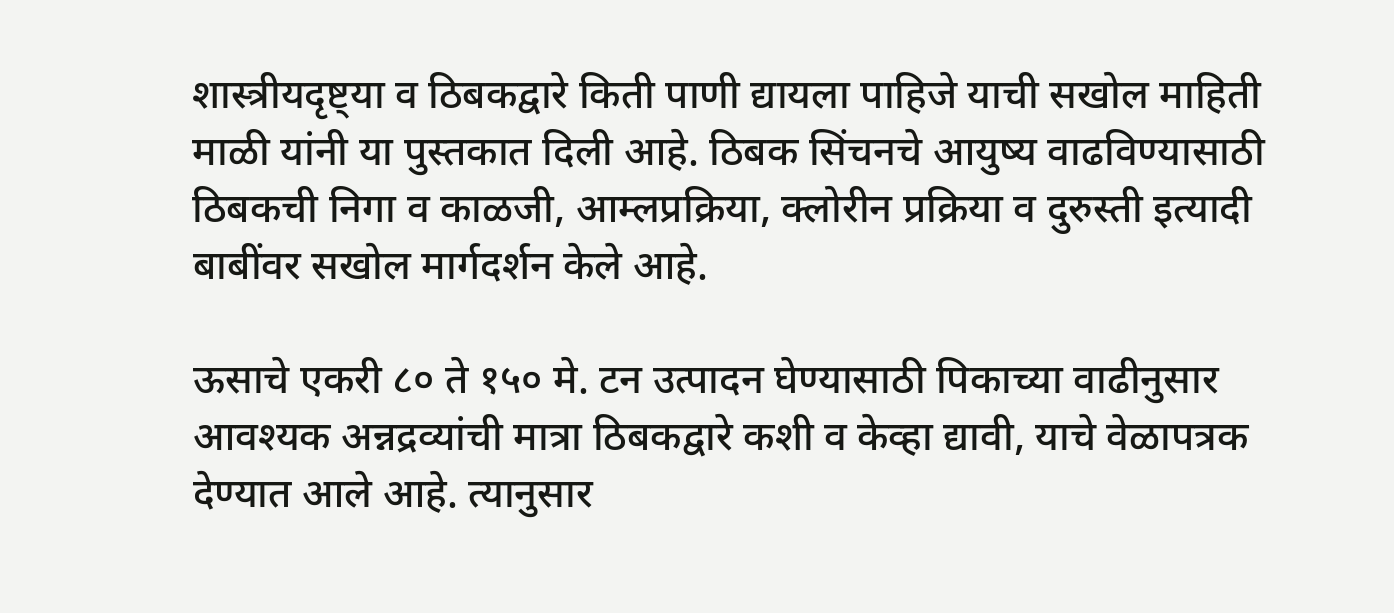शास्त्रीयदृष्ट्या व ठिबकद्वारे किती पाणी द्यायला पाहिजे याची सखोल माहिती माळी यांनी या पुस्तकात दिली आहे. ठिबक सिंचनचे आयुष्य वाढविण्यासाठी ठिबकची निगा व काळजी, आम्लप्रक्रिया, क्लोरीन प्रक्रिया व दुरुस्ती इत्यादी बाबींवर सखोल मार्गदर्शन केले आहे.

ऊसाचे एकरी ८० ते १५० मे. टन उत्पादन घेण्यासाठी पिकाच्या वाढीनुसार आवश्यक अन्नद्रव्यांची मात्रा ठिबकद्वारे कशी व केव्हा द्यावी, याचे वेळापत्रक देण्यात आले आहे. त्यानुसार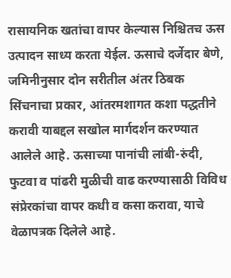रासायनिक खतांचा वापर केल्यास निश्चितच ऊस उत्पादन साध्य करता येईल. ऊसाचे दर्जेदार बेणे, जमिनीनुसार दोन सरीतील अंतर ठिबक सिंचनाचा प्रकार, आंतरमशागत कशा पद्धतीने करावी याबद्दल सखोल मार्गदर्शन करण्यात आलेले आहे. ऊसाच्या पानांची लांबी-रुंदी, फुटवा व पांढरी मुळीची वाढ करण्यासाठी विविध संप्रेरकांचा वापर कधी व कसा करावा, याचे वेळापत्रक दिलेले आहे.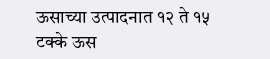ऊसाच्या उत्पादनात १२ ते १५ टक्के ऊस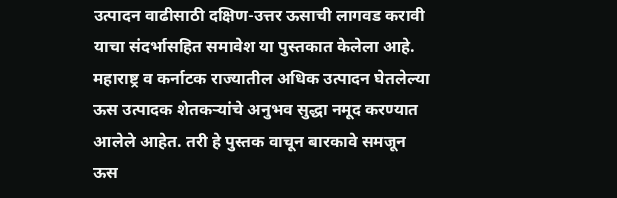उत्पादन वाढीसाठी दक्षिण-उत्तर ऊसाची लागवड करावी याचा संदर्भासहित समावेश या पुस्तकात केलेला आहे. महाराष्ट्र व कर्नाटक राज्यातील अधिक उत्पादन घेतलेल्या ऊस उत्पादक शेतकऱ्यांचे अनुभव सुद्धा नमूद करण्यात आलेले आहेत. तरी हे पुस्तक वाचून बारकावे समजून ऊस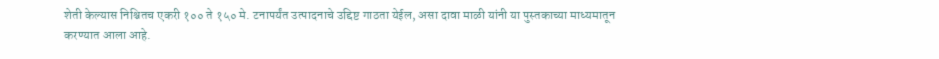शेती केल्यास निश्चितच एकरी १०० ते १५० मे. टनापर्यंत उत्पादनाचे उद्दिष्ट गाठता येईल, असा दावा माळी यांनी या पुस्तकाच्या माध्यमातून करण्यात आला आहे.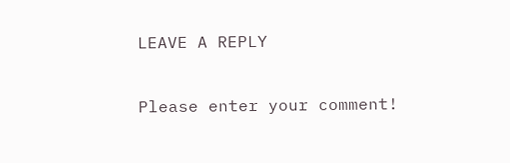LEAVE A REPLY

Please enter your comment!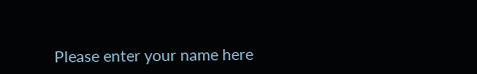Please enter your name here